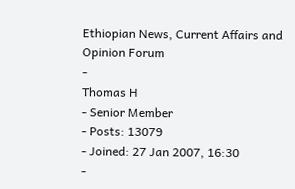Ethiopian News, Current Affairs and Opinion Forum
-
Thomas H
- Senior Member
- Posts: 13079
- Joined: 27 Jan 2007, 16:30
-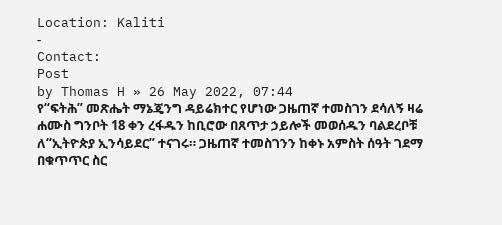Location: Kaliti
-
Contact:
Post
by Thomas H » 26 May 2022, 07:44
የ“ፍትሕ” መጽሔት ማኔጄንግ ዳይሬክተር የሆነው ጋዜጠኛ ተመስገን ደሳለኝ ዛሬ ሐሙስ ግንቦት 18 ቀን ረፋዱን ከቢሮው በጸጥታ ኃይሎች መወሰዱን ባልደረቦቹ ለ“ኢትዮጵያ ኢንሳይደር” ተናገሩ። ጋዜጠኛ ተመስገንን ከቀኑ አምስት ሰዓት ገደማ በቁጥጥር ስር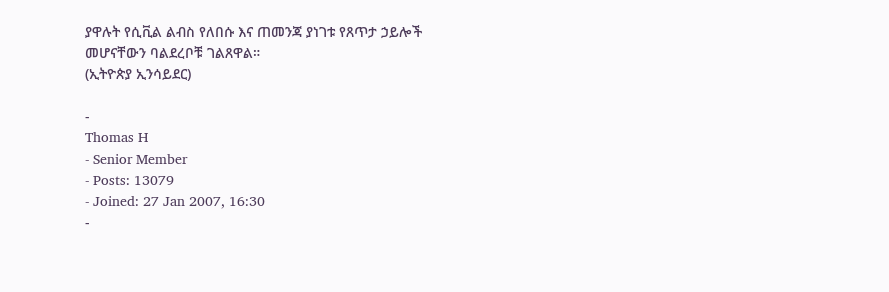ያዋሉት የሲቪል ልብስ የለበሱ እና ጠመንጃ ያነገቱ የጸጥታ ኃይሎች መሆናቸውን ባልደረቦቹ ገልጸዋል።
(ኢትዮጵያ ኢንሳይደር)

-
Thomas H
- Senior Member
- Posts: 13079
- Joined: 27 Jan 2007, 16:30
-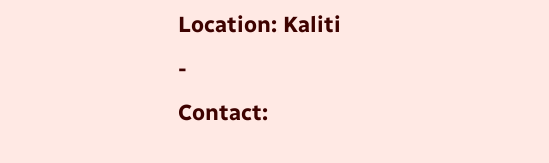Location: Kaliti
-
Contact: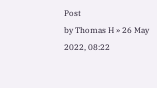Post
by Thomas H » 26 May 2022, 08:22